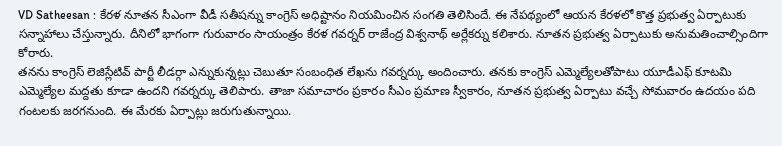VD Satheesan : కేరళ నూతన సీఎంగా వీడీ సతీషన్ను కాంగ్రెస్ అధిష్టానం నియమించిన సంగతి తెలిసిందే. ఈ నేపథ్యంలో ఆయన కేరళలో కొత్త ప్రభుత్వ ఏర్పాటుకు సన్నాహాలు చేస్తున్నారు. దీనిలో భాగంగా గురువారం సాయంత్రం కేరళ గవర్నర్ రాజేంద్ర విశ్వనాథ్ అర్లేకర్ను కలిశారు. నూతన ప్రభుత్వ ఏర్పాటుకు అనుమతించాల్సిందిగా కోరారు.
తనను కాంగ్రెస్ లెజిస్లేటివ్ పార్టీ లీడర్గా ఎన్నుకున్నట్లు చెబుతూ సంబంధిత లేఖను గవర్నర్కు అందించారు. తనకు కాంగ్రెస్ ఎమ్మెల్యేలతోపాటు యూడీఎఫ్ కూటమి ఎమ్మెల్యేల మద్దతు కూడా ఉందని గవర్నర్కు తెలిపారు. తాజా సమాచారం ప్రకారం సీఎం ప్రమాణ స్వీకారం, నూతన ప్రభుత్వ ఏర్పాటు వచ్చే సోమవారం ఉదయం పది గంటలకు జరగనుంది. ఈ మేరకు ఏర్పాట్లు జరుగుతున్నాయి.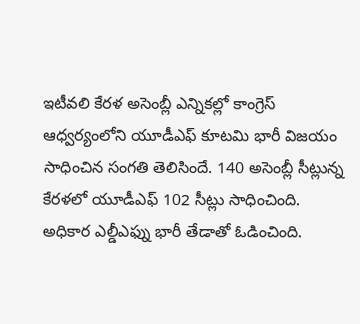ఇటీవలి కేరళ అసెంబ్లీ ఎన్నికల్లో కాంగ్రెస్ ఆధ్వర్యంలోని యూడీఎఫ్ కూటమి భారీ విజయం సాధించిన సంగతి తెలిసిందే. 140 అసెంబ్లీ సీట్లున్న కేరళలో యూడీఎఫ్ 102 సీట్లు సాధించింది. అధికార ఎల్డీఎఫ్ను భారీ తేడాతో ఓడించింది.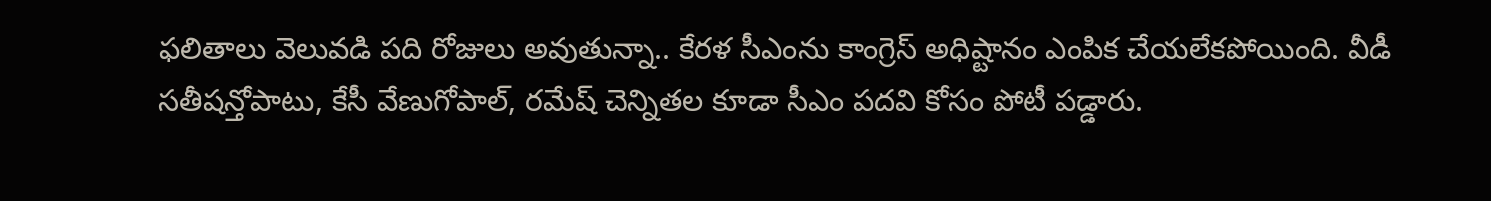ఫలితాలు వెలువడి పది రోజులు అవుతున్నా.. కేరళ సీఎంను కాంగ్రెస్ అధిష్టానం ఎంపిక చేయలేకపోయింది. వీడీ సతీషన్తోపాటు, కేసీ వేణుగోపాల్, రమేష్ చెన్నితల కూడా సీఎం పదవి కోసం పోటీ పడ్డారు.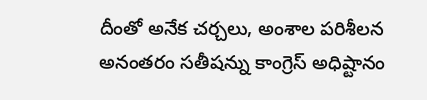దీంతో అనేక చర్చలు, అంశాల పరిశీలన అనంతరం సతీషన్ను కాంగ్రెస్ అధిష్టానం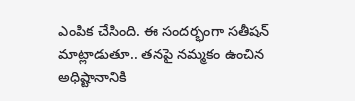ఎంపిక చేసింది. ఈ సందర్భంగా సతీషన్ మాట్లాడుతూ.. తనపై నమ్మకం ఉంచిన అధిష్టానానికి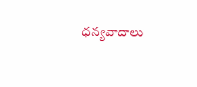ధన్యవాదాలు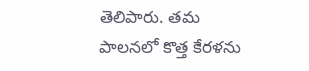తెలిపారు. తమ పాలనలో కొత్త కేరళను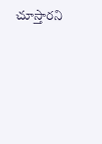చూస్తారని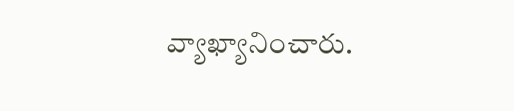వ్యాఖ్యానించారు.